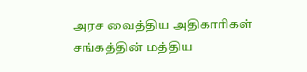அரச வைத்திய அதிகாரிகள் சங்கத்தின் மத்திய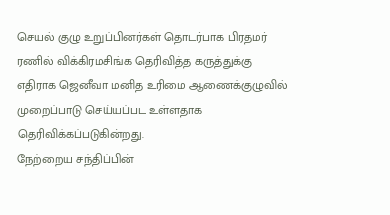செயல் குழு உறுப்பினர்கள் தொடர்பாக பிரதமர் ரணில் விக்கிரமசிங்க தெரிவித்த கருத்துக்கு எதிராக ஜெனீவா மனித உரிமை ஆணைக்குழுவில் முறைப்பாடு செய்யப்பட உள்ளதாக தெரிவிக்கப்படுகின்றது.
நேற்றைய சந்திப்பின்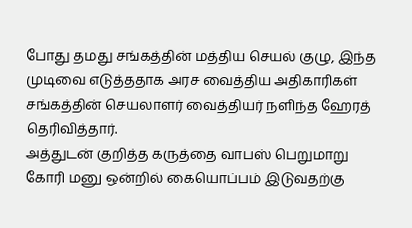போது தமது சங்கத்தின் மத்திய செயல் குழு, இந்த முடிவை எடுத்ததாக அரச வைத்திய அதிகாரிகள் சங்கத்தின் செயலாளர் வைத்தியர் நளிந்த ஹேரத் தெரிவித்தார்.
அத்துடன் குறித்த கருத்தை வாபஸ் பெறுமாறு கோரி மனு ஒன்றில் கையொப்பம் இடுவதற்கு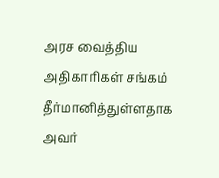அரச வைத்திய அதிகாரிகள் சங்கம் தீர்மானித்துள்ளதாக அவர்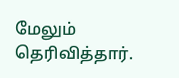மேலும் தெரிவித்தார்.